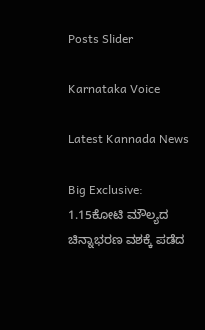Posts Slider

Karnataka Voice

Latest Kannada News

Big Exclusive: 1.15ಕೋಟಿ ಮೌಲ್ಯದ ಚಿನ್ನಾಭರಣ ವಶಕ್ಕೆ ಪಡೆದ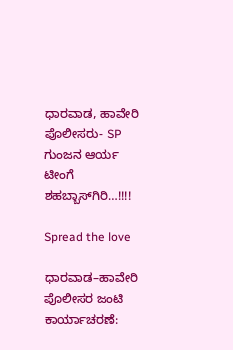ಧಾರವಾಡ, ಹಾವೇರಿ ಪೊಲೀಸರು- SP ಗುಂಜನ ಆರ್ಯ ಟೀಂಗೆ ಶಹಬ್ಬಾಸ್‌ಗಿರಿ…!!!!

Spread the love

ಧಾರವಾಡ–ಹಾವೇರಿ ಪೊಲೀಸರ ಜಂಟಿ ಕಾರ್ಯಾಚರಣೆ: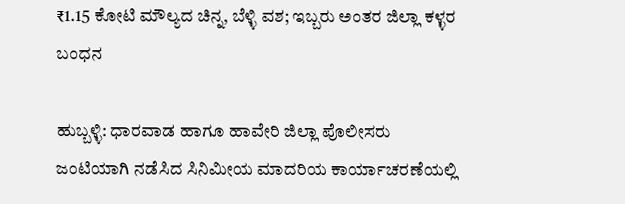₹1.15 ಕೋಟಿ ಮೌಲ್ಯದ ಚಿನ್ನ, ಬೆಳ್ಳಿ ವಶ; ಇಬ್ಬರು ಅಂತರ ಜಿಲ್ಲಾ ಕಳ್ಳರ ಬಂಧನ

ಹುಬ್ಬಳ್ಳಿ: ಧಾರವಾಡ ಹಾಗೂ ಹಾವೇರಿ ಜಿಲ್ಲಾ ಪೊಲೀಸರು ಜಂಟಿಯಾಗಿ ನಡೆಸಿದ ಸಿನಿಮೀಯ ಮಾದರಿಯ ಕಾರ್ಯಾಚರಣೆಯಲ್ಲಿ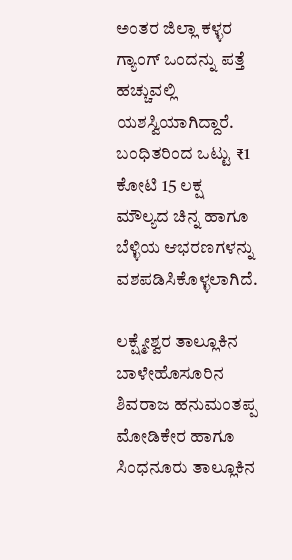ಅಂತರ ಜಿಲ್ಲಾ ಕಳ್ಳರ ಗ್ಯಾಂಗ್ ಒಂದನ್ನು ಪತ್ತೆ ಹಚ್ಚುವಲ್ಲಿ ಯಶಸ್ವಿಯಾಗಿದ್ದಾರೆ. ಬಂಧಿತರಿಂದ ಒಟ್ಟು ₹1 ಕೋಟಿ 15 ಲಕ್ಷ ಮೌಲ್ಯದ ಚಿನ್ನ ಹಾಗೂ ಬೆಳ್ಳಿಯ ಆಭರಣಗಳನ್ನು ವಶಪಡಿಸಿಕೊಳ್ಳಲಾಗಿದೆ.

ಲಕ್ಷ್ಮೇಶ್ವರ ತಾಲ್ಲೂಕಿನ ಬಾಳೇಹೊಸೂರಿನ ಶಿವರಾಜ ಹನುಮಂತಪ್ಪ ಮೋಡಿಕೇರ ಹಾಗೂ ಸಿಂಧನೂರು ತಾಲ್ಲೂಕಿನ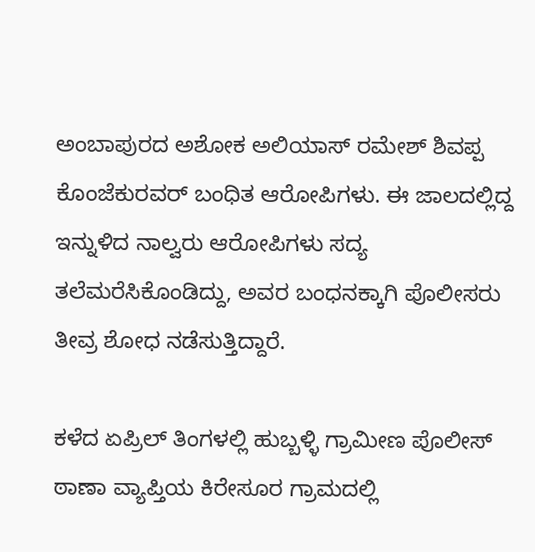ಅಂಬಾಪುರದ ಅಶೋಕ ಅಲಿಯಾಸ್ ರಮೇಶ್ ಶಿವಪ್ಪ ಕೊಂಜೆಕುರವರ್ ಬಂಧಿತ ಆರೋಪಿಗಳು. ಈ ಜಾಲದಲ್ಲಿದ್ದ ಇನ್ನುಳಿದ ನಾಲ್ವರು ಆರೋಪಿಗಳು ಸದ್ಯ ತಲೆಮರೆಸಿಕೊಂಡಿದ್ದು, ಅವರ ಬಂಧನಕ್ಕಾಗಿ ಪೊಲೀಸರು ತೀವ್ರ ಶೋಧ ನಡೆಸುತ್ತಿದ್ದಾರೆ.

ಕಳೆದ ಏಪ್ರಿಲ್ ತಿಂಗಳಲ್ಲಿ ಹುಬ್ಬಳ್ಳಿ ಗ್ರಾಮೀಣ ಪೊಲೀಸ್ ಠಾಣಾ ವ್ಯಾಪ್ತಿಯ ಕಿರೇಸೂರ ಗ್ರಾಮದಲ್ಲಿ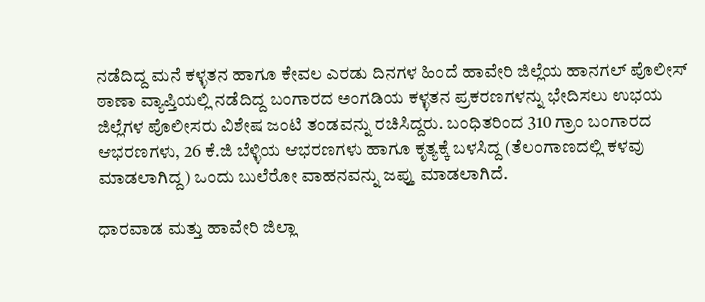ನಡೆದಿದ್ದ ಮನೆ ಕಳ್ಳತನ ಹಾಗೂ ಕೇವಲ ಎರಡು ದಿನಗಳ ಹಿಂದೆ ಹಾವೇರಿ ಜಿಲ್ಲೆಯ ಹಾನಗಲ್ ಪೊಲೀಸ್ ಠಾಣಾ ವ್ಯಾಪ್ತಿಯಲ್ಲಿ ನಡೆದಿದ್ದ ಬಂಗಾರದ ಅಂಗಡಿಯ ಕಳ್ಳತನ ಪ್ರಕರಣಗಳನ್ನು ಭೇದಿಸಲು ಉಭಯ ಜಿಲ್ಲೆಗಳ ಪೊಲೀಸರು ವಿಶೇಷ ಜಂಟಿ ತಂಡವನ್ನು ರಚಿಸಿದ್ದರು. ಬಂಧಿತರಿಂದ 310 ಗ್ರಾಂ ಬಂಗಾರದ ಆಭರಣಗಳು, 26 ಕೆ.ಜಿ ಬೆಳ್ಳಿಯ ಆಭರಣಗಳು ಹಾಗೂ ಕೃತ್ಯಕ್ಕೆ ಬಳಸಿದ್ದ (ತೆಲಂಗಾಣದಲ್ಲಿ ಕಳವು ಮಾಡಲಾಗಿದ್ದ) ಒಂದು ಬುಲೆರೋ ವಾಹನವನ್ನು ಜಪ್ತು ಮಾಡಲಾಗಿದೆ.

ಧಾರವಾಡ ಮತ್ತು ಹಾವೇರಿ ಜಿಲ್ಲಾ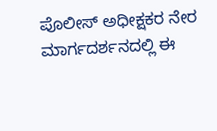ಪೊಲೀಸ್ ಅಧೀಕ್ಷಕರ ನೇರ ಮಾರ್ಗದರ್ಶನದಲ್ಲಿ ಈ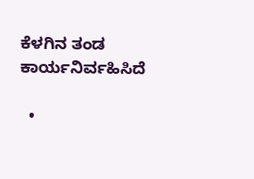ಕೆಳಗಿನ ತಂಡ ಕಾರ್ಯನಿರ್ವಹಿಸಿದೆ

  •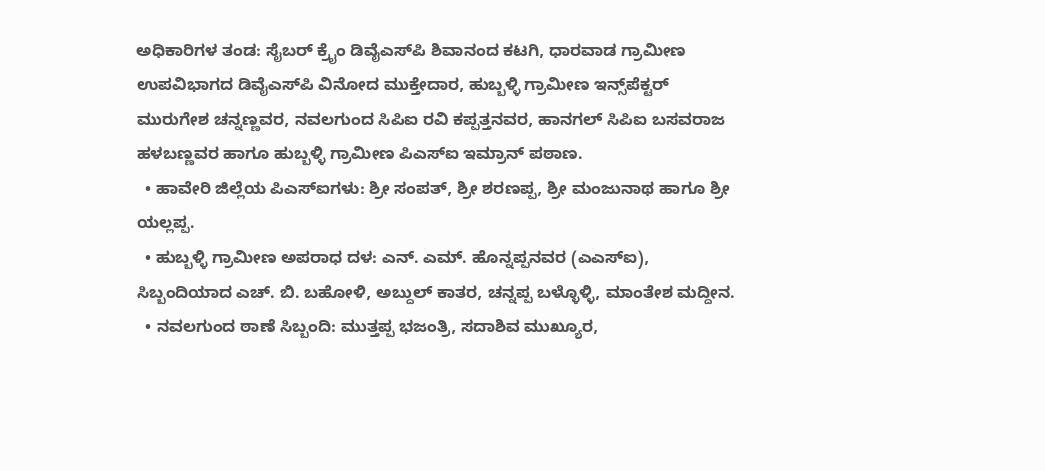ಅಧಿಕಾರಿಗಳ ತಂಡ: ಸೈಬರ್ ಕ್ರೈಂ ಡಿವೈಎಸ್‌ಪಿ ಶಿವಾನಂದ ಕಟಗಿ, ಧಾರವಾಡ ಗ್ರಾಮೀಣ ಉಪವಿಭಾಗದ ಡಿವೈಎಸ್‌ಪಿ ವಿನೋದ ಮುಕ್ತೇದಾರ, ಹುಬ್ಬಳ್ಳಿ ಗ್ರಾಮೀಣ ಇನ್ಸ್‌ಪೆಕ್ಟರ್ ಮುರುಗೇಶ ಚನ್ನಣ್ಣವರ, ನವಲಗುಂದ ಸಿಪಿಐ ರವಿ ಕಪ್ಪತ್ತನವರ, ಹಾನಗಲ್ ಸಿಪಿಐ ಬಸವರಾಜ ಹಳಬಣ್ಣವರ ಹಾಗೂ ಹುಬ್ಬಳ್ಳಿ ಗ್ರಾಮೀಣ ಪಿಎಸ್‌ಐ ಇಮ್ರಾನ್ ಪಠಾಣ.
  • ಹಾವೇರಿ ಜಿಲ್ಲೆಯ ಪಿಎಸ್‌ಐಗಳು: ಶ್ರೀ ಸಂಪತ್, ಶ್ರೀ ಶರಣಪ್ಪ, ಶ್ರೀ ಮಂಜುನಾಥ ಹಾಗೂ ಶ್ರೀ ಯಲ್ಲಪ್ಪ.
  • ಹುಬ್ಬಳ್ಳಿ ಗ್ರಾಮೀಣ ಅಪರಾಧ ದಳ: ಎನ್. ಎಮ್. ಹೊನ್ನಪ್ಪನವರ (ಎಎಸ್‌ಐ), ಸಿಬ್ಬಂದಿಯಾದ ಎಚ್. ಬಿ. ಬಹೋಳಿ, ಅಬ್ದುಲ್ ಕಾತರ, ಚನ್ನಪ್ಪ ಬಳ್ಳೊಳ್ಳಿ, ಮಾಂತೇಶ ಮದ್ದೀನ.
  • ನವಲಗುಂದ ಠಾಣೆ ಸಿಬ್ಬಂದಿ: ಮುತ್ತಪ್ಪ ಭಜಂತ್ರಿ, ಸದಾಶಿವ ಮುಖ್ಯೂರ,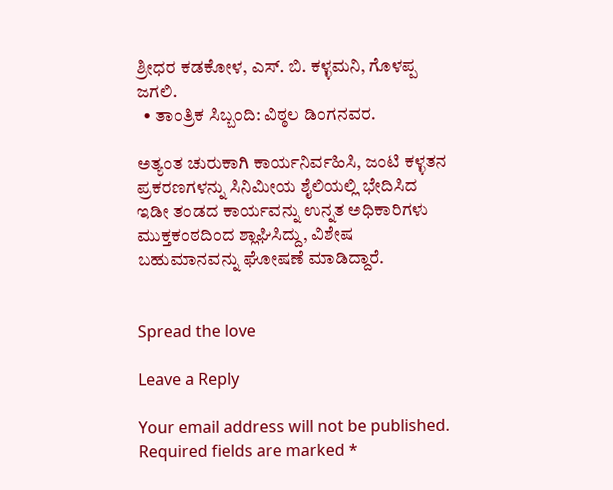ಶ್ರೀಧರ ಕಡಕೋಳ, ಎಸ್. ಬಿ. ಕಳ್ಳಮನಿ, ಗೊಳಪ್ಪ ಜಗಲಿ.
  • ತಾಂತ್ರಿಕ ಸಿಬ್ಬಂದಿ: ವಿಠ್ಠಲ ಡಿಂಗನವರ.

ಅತ್ಯಂತ ಚುರುಕಾಗಿ ಕಾರ್ಯನಿರ್ವಹಿಸಿ, ಜಂಟಿ ಕಳ್ಳತನ ಪ್ರಕರಣಗಳನ್ನು ಸಿನಿಮೀಯ ಶೈಲಿಯಲ್ಲಿ ಭೇದಿಸಿದ ಇಡೀ ತಂಡದ ಕಾರ್ಯವನ್ನು ಉನ್ನತ ಅಧಿಕಾರಿಗಳು ಮುಕ್ತಕಂಠದಿಂದ ಶ್ಲಾಘಿಸಿದ್ದು, ವಿಶೇಷ ಬಹುಮಾನವನ್ನು ಘೋಷಣೆ ಮಾಡಿದ್ದಾರೆ.


Spread the love

Leave a Reply

Your email address will not be published. Required fields are marked *